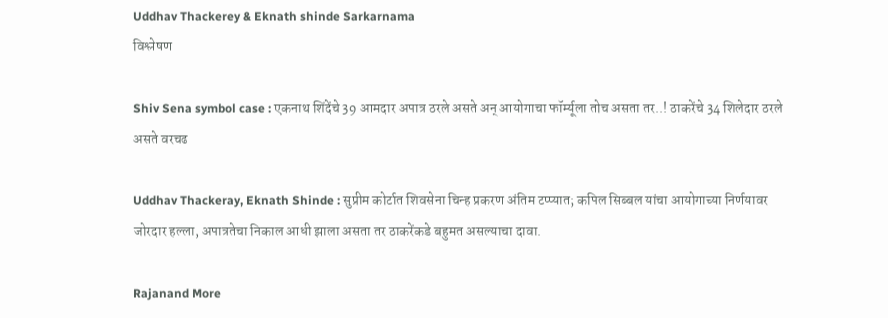Uddhav Thackerey & Eknath shinde Sarkarnama
विश्लेषण

Shiv Sena symbol case : एकनाथ शिंदेंचे 39 आमदार अपात्र ठरले असते अन् आयोगाचा फॉर्म्यूला तोच असता तर..! ठाकरेंचे 34 शिलेदार ठरले असते वरचढ

Uddhav Thackeray, Eknath Shinde : सुप्रीम कोर्टात शिवसेना चिन्ह प्रकरण अंतिम टप्प्यात; कपिल सिब्बल यांचा आयोगाच्या निर्णयावर जोरदार हल्ला, अपात्रतेचा निकाल आधी झाला असता तर ठाकरेंकडे बहुमत असल्याचा दावा.

Rajanand More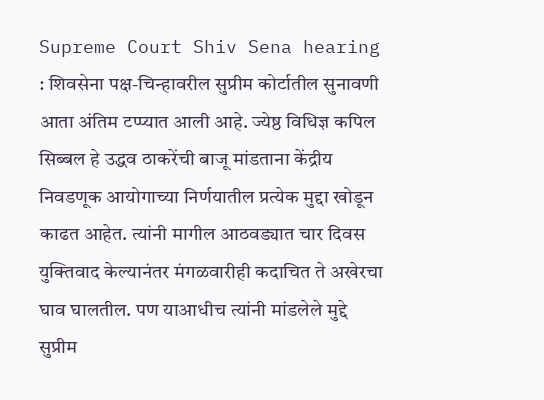Supreme Court Shiv Sena hearing : शिवसेना पक्ष-चिन्हावरील सुप्रीम कोर्टातील सुनावणी आता अंतिम टप्प्यात आली आहे. ज्येष्ठ विधिज्ञ कपिल सिब्बल हे उद्धव ठाकरेंची बाजू मांडताना केंद्रीय निवडणूक आयोगाच्या निर्णयातील प्रत्येक मुद्दा खोडून काढत आहेत. त्यांनी मागील आठवड्यात चार दिवस युक्तिवाद केल्यानंतर मंगळवारीही कदाचित ते अखेरचा घाव घालतील. पण याआधीच त्यांनी मांडलेले मुद्दे सुप्रीम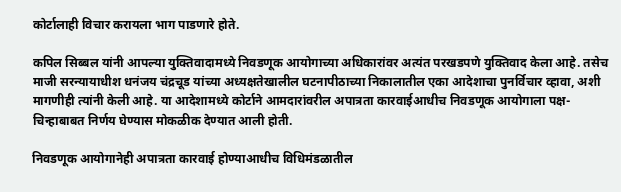कोर्टालाही विचार करायला भाग पाडणारे होते.

कपिल सिब्बल यांनी आपल्या युक्तिवादामध्ये निवडणूक आयोगाच्या अधिकारांवर अत्यंत परखडपणे युक्तिवाद केला आहे. तसेच माजी सरन्यायाधीश धनंजय चंद्रचूड यांच्या अध्यक्षतेखालील घटनापीठाच्या निकालातील एका आदेशाचा पुनर्विचार व्हावा, अशी मागणीही त्यांनी केली आहे. या आदेशामध्ये कोर्टाने आमदारांवरील अपात्रता कारवाईआधीच निवडणूक आयोगाला पक्ष-चिन्हाबाबत निर्णय घेण्यास मोकळीक देण्यात आली होती.

निवडणूक आयोगानेही अपात्रता कारवाई होण्याआधीच विधिमंडळातील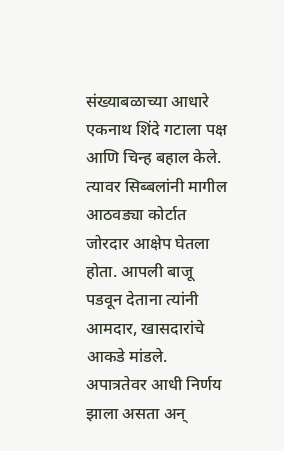संख्याबळाच्या आधारे एकनाथ शिंदे गटाला पक्ष आणि चिन्ह बहाल केले. त्यावर सिब्बलांनी मागील आठवड्या कोर्टात जोरदार आक्षेप घेतला होता. आपली बाजू पडवून देताना त्यांनी आमदार, खासदारांचे आकडे मांडले. अपात्रतेवर आधी निर्णय झाला असता अन्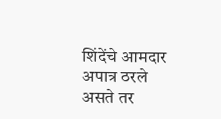शिंदेंचे आमदार अपात्र ठरले असते तर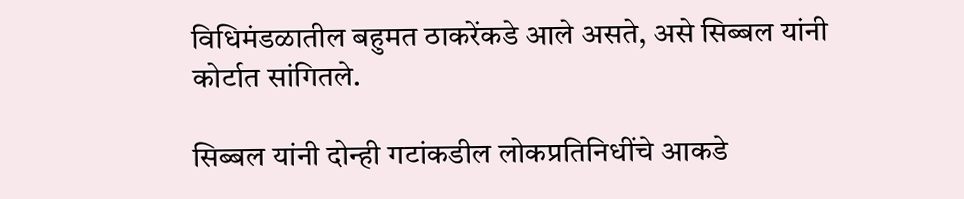विधिमंडळातील बहुमत ठाकरेंकडे आले असते, असे सिब्बल यांनी कोर्टात सांगितले.

सिब्बल यांनी दोन्ही गटांकडील लोकप्रतिनिधींचे आकडे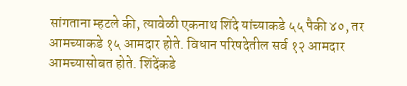सांगताना म्हटले की, त्यावेळी एकनाथ शिंदे यांच्याकडे ५५ पैकी ४०, तर आमच्याकडे १५ आमदार होते. विधान परिषदेतील सर्व १२ आमदार आमच्यासोबत होते. शिंदेंकडे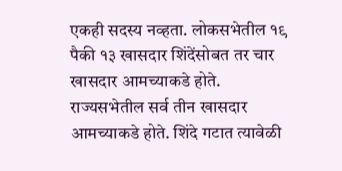एकही सदस्य नव्हता. लोकसभेतील १९ पैकी १३ खासदार शिंदेंसोबत तर चार खासदार आमच्याकडे होते. राज्यसभेतील सर्व तीन खासदार आमच्याकडे होते. शिंदे गटात त्यावेळी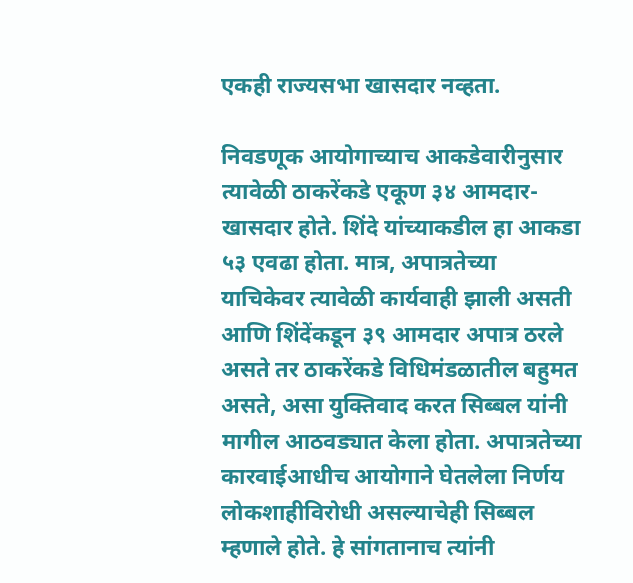एकही राज्यसभा खासदार नव्हता.

निवडणूक आयोगाच्याच आकडेवारीनुसार त्यावेळी ठाकरेंकडे एकूण ३४ आमदार-खासदार होते. शिंदे यांच्याकडील हा आकडा ५३ एवढा होता. मात्र, अपात्रतेच्या याचिकेवर त्यावेळी कार्यवाही झाली असती आणि शिंदेंकडून ३९ आमदार अपात्र ठरले असते तर ठाकरेंकडे विधिमंडळातील बहुमत असते, असा युक्तिवाद करत सिब्बल यांनी मागील आठवड्यात केला होता. अपात्रतेच्या कारवाईआधीच आयोगाने घेतलेला निर्णय लोकशाहीविरोधी असल्याचेही सिब्बल म्हणाले होते. हे सांगतानाच त्यांनी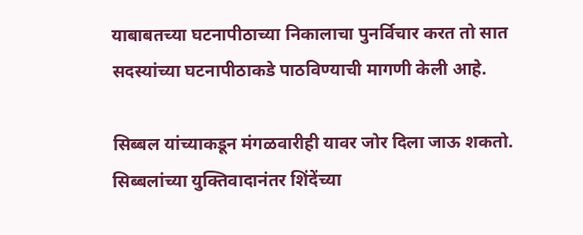याबाबतच्या घटनापीठाच्या निकालाचा पुनर्विचार करत तो सात सदस्यांच्या घटनापीठाकडे पाठविण्याची मागणी केली आहे.

सिब्बल यांच्याकडून मंगळवारीही यावर जोर दिला जाऊ शकतो. सिब्बलांच्या युक्तिवादानंतर शिंदेंच्या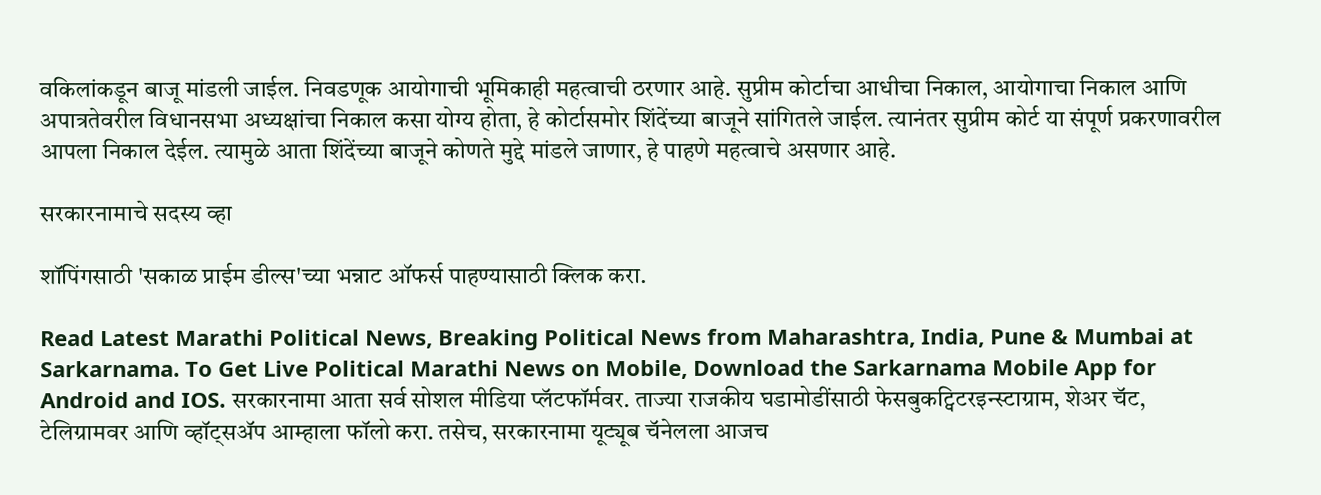वकिलांकडून बाजू मांडली जाईल. निवडणूक आयोगाची भूमिकाही महत्वाची ठरणार आहे. सुप्रीम कोर्टाचा आधीचा निकाल, आयोगाचा निकाल आणि अपात्रतेवरील विधानसभा अध्यक्षांचा निकाल कसा योग्य होता, हे कोर्टासमोर शिंदेंच्या बाजूने सांगितले जाईल. त्यानंतर सुप्रीम कोर्ट या संपूर्ण प्रकरणावरील आपला निकाल देईल. त्यामुळे आता शिंदेंच्या बाजूने कोणते मुद्दे मांडले जाणार, हे पाहणे महत्वाचे असणार आहे.

सरकारनामाचे सदस्य व्हा

शॉपिंगसाठी 'सकाळ प्राईम डील्स'च्या भन्नाट ऑफर्स पाहण्यासाठी क्लिक करा.

Read Latest Marathi Political News, Breaking Political News from Maharashtra, India, Pune & Mumbai at Sarkarnama. To Get Live Political Marathi News on Mobile, Download the Sarkarnama Mobile App for Android and IOS. सरकारनामा आता सर्व सोशल मीडिया प्लॅटफॉर्मवर. ताज्या राजकीय घडामोडींसाठी फेसबुकट्विटरइन्स्टाग्राम, शेअर चॅट, टेलिग्रामवर आणि व्हॉट्सॲप आम्हाला फॉलो करा. तसेच, सरकारनामा यूट्यूब चॅनेलला आजच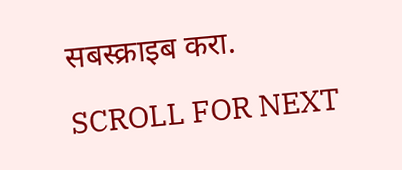सबस्क्राइब करा.

SCROLL FOR NEXT